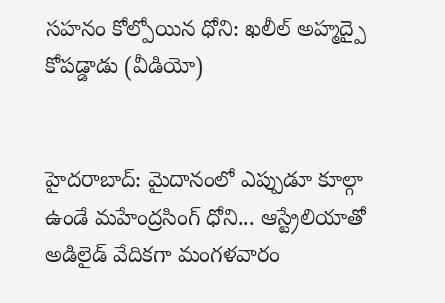సహనం కోల్పోయిన ధోని: ఖలీల్ అహ్మద్పై కోపడ్డాడు (వీడియో)


హైదరాబాద్: మైదానంలో ఎప్పుడూ కూల్గా ఉండే మహేంద్రసింగ్ ధోని... ఆస్ట్రేలియాతో అడిలైడ్ వేదికగా మంగళవారం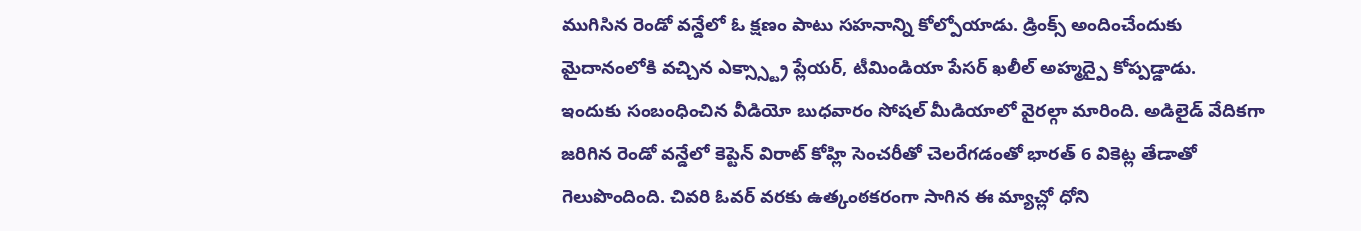ముగిసిన రెండో వన్డేలో ఓ క్షణం పాటు సహనాన్ని కోల్పోయాడు. డ్రింక్స్ అందించేందుకు మైదానంలోకి వచ్చిన ఎక్స్స్ట్రా ప్లేయర్, టీమిండియా పేసర్ ఖలీల్ అహ్మద్పై కోప్పడ్డాడు.
ఇందుకు సంబంధించిన వీడియో బుధవారం సోషల్ మీడియాలో వైరల్గా మారింది. అడిలైడ్ వేదికగా జరిగిన రెండో వన్డేలో కెప్టెన్ విరాట్ కోహ్లి సెంచరీతో చెలరేగడంతో భారత్ 6 వికెట్ల తేడాతో గెలుపొందింది. చివరి ఓవర్ వరకు ఉత్కంఠకరంగా సాగిన ఈ మ్యాచ్లో ధోని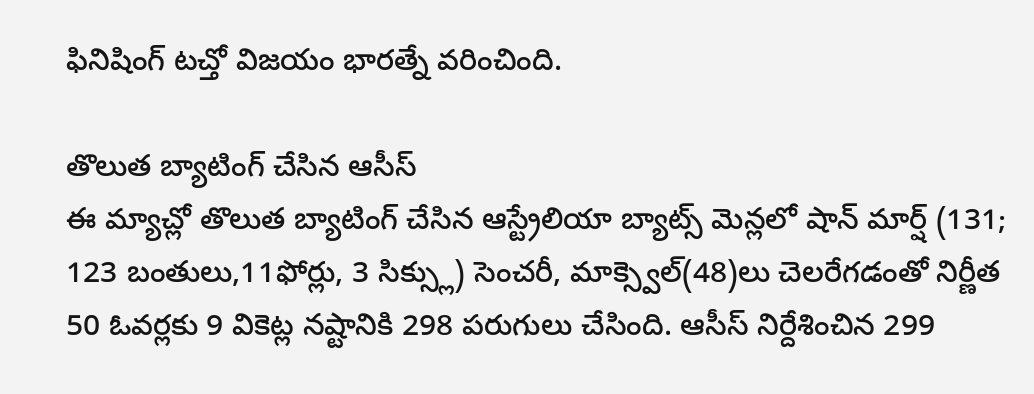ఫినిషింగ్ టచ్తో విజయం భారత్నే వరించింది.

తొలుత బ్యాటింగ్ చేసిన ఆసీస్
ఈ మ్యాచ్లో తొలుత బ్యాటింగ్ చేసిన ఆస్ట్రేలియా బ్యాట్స్ మెన్లలో షాన్ మార్ష్ (131; 123 బంతులు,11ఫోర్లు, 3 సిక్స్లు) సెంచరీ, మాక్స్వెల్(48)లు చెలరేగడంతో నిర్ణీత 50 ఓవర్లకు 9 వికెట్ల నష్టానికి 298 పరుగులు చేసింది. ఆసీస్ నిర్దేశించిన 299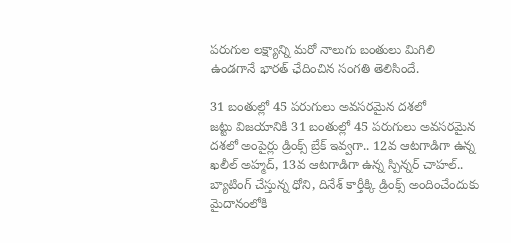పరుగుల లక్ష్యాన్ని మరో నాలుగు బంతులు మిగిలి ఉండగానే భారత్ ఛేదించిన సంగతి తెలిసిందే.

31 బంతుల్లో 45 పరుగులు అవసరమైన దశలో
జట్టు విజయానికి 31 బంతుల్లో 45 పరుగులు అవసరమైన దశలో అంపైర్లు డ్రింక్స్ బ్రేక్ ఇవ్వగా.. 12వ ఆటగాడిగా ఉన్న ఖలీల్ అహ్మద్, 13వ ఆటగాడిగా ఉన్న స్పిన్నర్ చాహల్.. బ్యాటింగ్ చేస్తున్న ధోని, దినేశ్ కార్తీక్కి డ్రింక్స్ అందించేందుకు మైదానంలోకి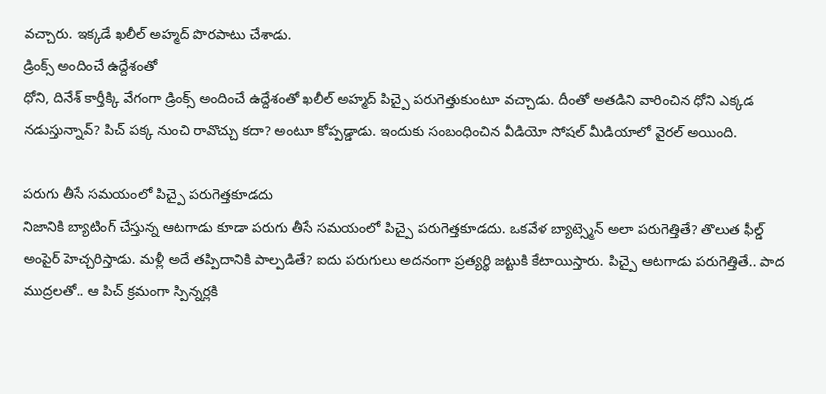వచ్చారు. ఇక్కడే ఖలీల్ అహ్మద్ పొరపాటు చేశాడు.
డ్రింక్స్ అందించే ఉద్దేశంతో
ధోని, దినేశ్ కార్తీక్కి వేగంగా డ్రింక్స్ అందించే ఉద్దేశంతో ఖలీల్ అహ్మద్ పిచ్పై పరుగెత్తుకుంటూ వచ్చాడు. దీంతో అతడిని వారించిన ధోని ఎక్కడ నడుస్తున్నావ్? పిచ్ పక్క నుంచి రావొచ్చు కదా? అంటూ కోప్పడ్డాడు. ఇందుకు సంబంధించిన వీడియో సోషల్ మీడియాలో వైరల్ అయింది.

పరుగు తీసే సమయంలో పిచ్పై పరుగెత్తకూడదు
నిజానికి బ్యాటింగ్ చేస్తున్న ఆటగాడు కూడా పరుగు తీసే సమయంలో పిచ్పై పరుగెత్తకూడదు. ఒకవేళ బ్యాట్స్మెన్ అలా పరుగెత్తితే? తొలుత ఫీల్డ్ అంపైర్ హెచ్చరిస్తాడు. మళ్లీ అదే తప్పిదానికి పాల్పడితే? ఐదు పరుగులు అదనంగా ప్రత్యర్థి జట్టుకి కేటాయిస్తారు. పిచ్పై ఆటగాడు పరుగెత్తితే.. పాద ముద్రలతో.. ఆ పిచ్ క్రమంగా స్పిన్నర్లకి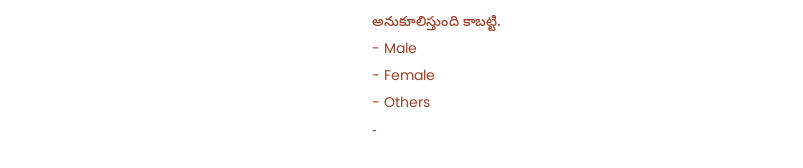అనుకూలిస్తుంది కాబట్టి.
- Male
- Female
- Others
-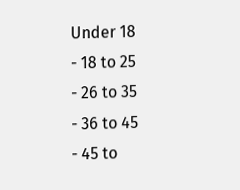Under 18
- 18 to 25
- 26 to 35
- 36 to 45
- 45 to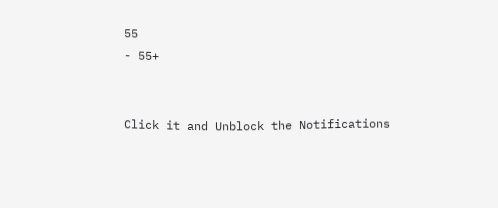55
- 55+


Click it and Unblock the Notifications